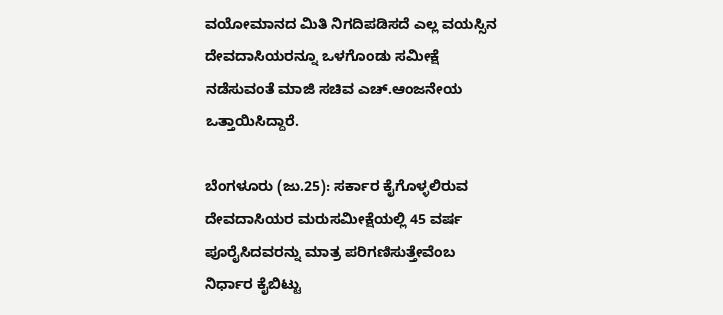ವಯೋಮಾನದ ಮಿತಿ ನಿಗದಿಪಡಿಸದೆ ಎಲ್ಲ ವಯಸ್ಸಿನ ದೇವದಾಸಿಯರನ್ನೂ ಒಳಗೊಂಡು ಸಮೀಕ್ಷೆ ನಡೆಸುವಂತೆ ಮಾಜಿ ಸಚಿವ ಎಚ್‌.ಆಂಜನೇಯ ಒತ್ತಾಯಿಸಿದ್ದಾರೆ.

ಬೆಂಗಳೂರು (ಜು.25): ಸರ್ಕಾರ ಕೈಗೊಳ್ಳಲಿರುವ ದೇವದಾಸಿಯರ ಮರುಸಮೀಕ್ಷೆಯಲ್ಲಿ 45 ವರ್ಷ ಪೂರೈಸಿದವರನ್ನು ಮಾತ್ರ ಪರಿಗಣಿಸುತ್ತೇವೆಂಬ ನಿರ್ಧಾರ ಕೈಬಿಟ್ಟು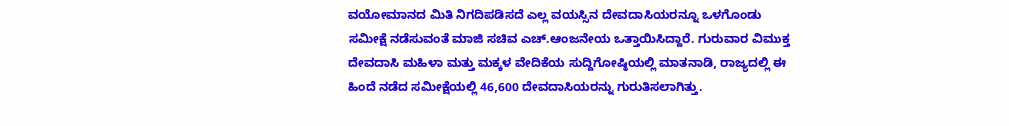ವಯೋಮಾನದ ಮಿತಿ ನಿಗದಿಪಡಿಸದೆ ಎಲ್ಲ ವಯಸ್ಸಿನ ದೇವದಾಸಿಯರನ್ನೂ ಒಳಗೊಂಡು ಸಮೀಕ್ಷೆ ನಡೆಸುವಂತೆ ಮಾಜಿ ಸಚಿವ ಎಚ್‌.ಆಂಜನೇಯ ಒತ್ತಾಯಿಸಿದ್ದಾರೆ. ಗುರುವಾರ ವಿಮುಕ್ತ ದೇವದಾಸಿ ಮಹಿಳಾ ಮತ್ತು ಮಕ್ಕಳ ವೇದಿಕೆಯ ಸುದ್ದಿಗೋಷ್ಠಿಯಲ್ಲಿ ಮಾತನಾಡಿ, ರಾಜ್ಯದಲ್ಲಿ ಈ ಹಿಂದೆ ನಡೆದ ಸಮೀಕ್ಷೆಯಲ್ಲಿ 46,600 ದೇವದಾಸಿಯರನ್ನು ಗುರುತಿಸಲಾಗಿತ್ತು.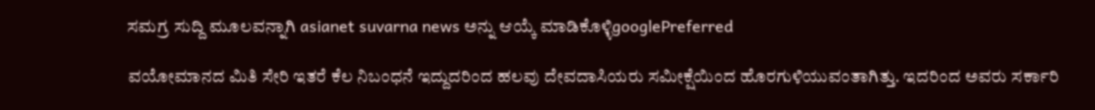ಸಮಗ್ರ ಸುದ್ದಿ ಮೂಲವನ್ನಾಗಿ asianet suvarna news ಅನ್ನು ಆಯ್ಕೆ ಮಾಡಿಕೊಳ್ಳಿgooglePreferred

ವಯೋಮಾನದ ಮಿತಿ ಸೇರಿ ಇತರೆ ಕೆಲ ನಿಬಂಧನೆ ಇದ್ದುದರಿಂದ ಹಲವು ದೇವದಾಸಿಯರು ಸಮೀಕ್ಷೆಯಿಂದ ಹೊರಗುಳಿಯುವಂತಾಗಿತ್ತು. ಇದರಿಂದ ಅವರು ಸರ್ಕಾರಿ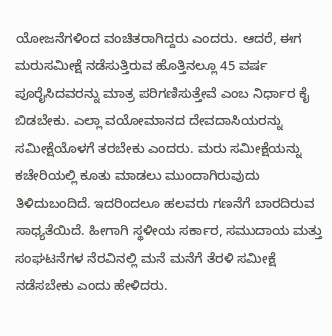ಯೋಜನೆಗಳಿಂದ ವಂಚಿತರಾಗಿದ್ದರು ಎಂದರು. ಆದರೆ, ಈಗ ಮರುಸಮೀಕ್ಷೆ ನಡೆಸುತ್ತಿರುವ ಹೊತ್ತಿನಲ್ಲೂ 45 ವರ್ಷ ಪೂರೈಸಿದವರನ್ನು ಮಾತ್ರ ಪರಿಗಣಿಸುತ್ತೇವೆ ಎಂಬ ನಿರ್ಧಾರ ಕೈ ಬಿಡಬೇಕು. ಎಲ್ಲಾ ವಯೋಮಾನದ ದೇವದಾಸಿಯರನ್ನು ಸಮೀಕ್ಷೆಯೊಳಗೆ ತರಬೇಕು ಎಂದರು. ಮರು ಸಮೀಕ್ಷೆಯನ್ನು ಕಚೇರಿಯಲ್ಲಿ ಕೂತು ಮಾಡಲು ಮುಂದಾಗಿರುವುದು ತಿಳಿದುಬಂದಿದೆ. ಇದರಿಂದಲೂ ಹಲವರು ಗಣನೆಗೆ ಬಾರದಿರುವ ಸಾಧ್ಯತೆಯಿದೆ. ಹೀಗಾಗಿ ಸ್ಥಳೀಯ ಸರ್ಕಾರ, ಸಮುದಾಯ ಮತ್ತು ಸಂಘಟನೆಗಳ ನೆರವಿನಲ್ಲಿ ಮನೆ ಮನೆಗೆ ತೆರಳಿ ಸಮೀಕ್ಷೆ ನಡೆಸಬೇಕು ಎಂದು ಹೇಳಿದರು.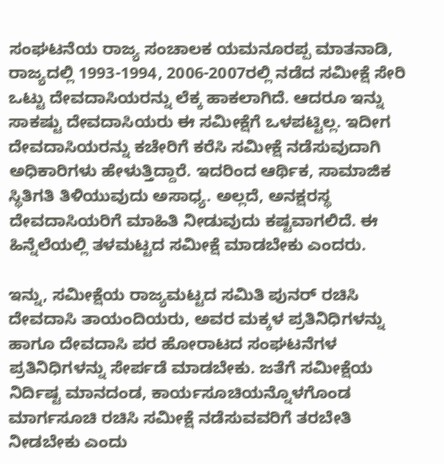ಸಂಘಟನೆಯ ರಾಜ್ಯ ಸಂಚಾಲಕ ಯಮನೂರಪ್ಪ ಮಾತನಾಡಿ, ರಾಜ್ಯದಲ್ಲಿ 1993-1994, 2006-2007ರಲ್ಲಿ ನಡೆದ ಸಮೀಕ್ಷೆ ಸೇರಿ ಒಟ್ಟು ದೇವದಾಸಿಯರನ್ನು ಲೆಕ್ಕ ಹಾಕಲಾಗಿದೆ. ಆದರೂ ಇನ್ನು ಸಾಕಷ್ಟು ದೇವದಾಸಿಯರು ಈ ಸಮೀಕ್ಷೆಗೆ ಒಳಪಟ್ಟಿಲ್ಲ. ಇದೀಗ ದೇವದಾಸಿಯರನ್ನು ಕಚೇರಿಗೆ ಕರೆಸಿ ಸಮೀಕ್ಷೆ ನಡೆಸುವುದಾಗಿ ಅಧಿಕಾರಿಗಳು ಹೇಳುತ್ತಿದ್ದಾರೆ. ಇದರಿಂದ ಆರ್ಥಿಕ, ಸಾಮಾಜಿಕ ಸ್ಥಿತಿಗತಿ ತಿಳಿಯುವುದು ಅಸಾಧ್ಯ. ಅಲ್ಲದೆ, ಅನಕ್ಷರಸ್ಥ ದೇವದಾಸಿಯರಿಗೆ ಮಾಹಿತಿ ನೀಡುವುದು ಕಷ್ಟವಾಗಲಿದೆ. ಈ ಹಿನ್ನೆಲೆಯಲ್ಲಿ ತಳಮಟ್ಟದ ಸಮೀಕ್ಷೆ ಮಾಡಬೇಕು ಎಂದರು.

ಇನ್ನು, ಸಮೀಕ್ಷೆಯ ರಾಜ್ಯಮಟ್ಟದ ಸಮಿತಿ ಪುನರ್‌ ರಚಿಸಿ ದೇವದಾಸಿ ತಾಯಂದಿಯರು, ಅವರ ಮಕ್ಕಳ ಪ್ರತಿನಿಧಿಗಳನ್ನು ಹಾಗೂ ದೇವದಾಸಿ ಪರ ಹೋರಾಟದ ಸಂಘಟನೆಗಳ ಪ್ರತಿನಿಧಿಗಳನ್ನು ಸೇರ್ಪಡೆ ಮಾಡಬೇಕು. ಜತೆಗೆ ಸಮೀಕ್ಷೆಯ ನಿರ್ದಿಷ್ಟ ಮಾನದಂಡ, ಕಾರ್ಯಸೂಚಿಯನ್ನೊಳಗೊಂಡ ಮಾರ್ಗಸೂಚಿ ರಚಿಸಿ ಸಮೀಕ್ಷೆ ನಡೆಸುವವರಿಗೆ ತರಬೇತಿ ನೀಡಬೇಕು ಎಂದು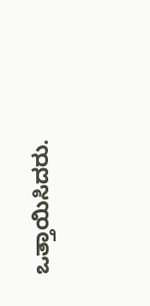ಒತ್ತಾಯಿಸಿದರು.